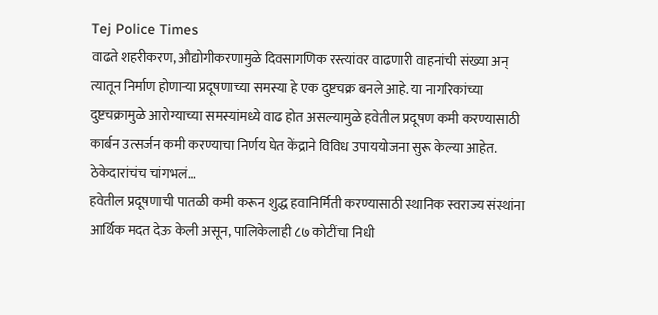Tej Police Times
वाढते शहरीकरण, औद्योगीकरणामुळे दिवसागणिक रस्त्यांवर वाढणारी वाहनांची संख्या अन् त्यातून निर्माण होणाऱ्या प्रदूषणाच्या समस्या हे एक दुष्टचक्र बनले आहे. या नागरिकांच्या दुष्टचक्रामुळे आरोग्याच्या समस्यांमध्ये वाढ होत असल्यामुळे हवेतील प्रदूषण कमी करण्यासाठी कार्बन उत्सर्जन कमी करण्याचा निर्णय घेत केंद्राने विविध उपाययोजना सुरू केल्या आहेत.
ठेकेदारांचंच चांगभलं…
हवेतील प्रदूषणाची पातळी कमी करून शुद्ध हवानिर्मिती करण्यासाठी स्थानिक स्वराज्य संस्थांना आर्थिक मदत देऊ केली असून, पालिकेलाही ८७ कोटींचा निधी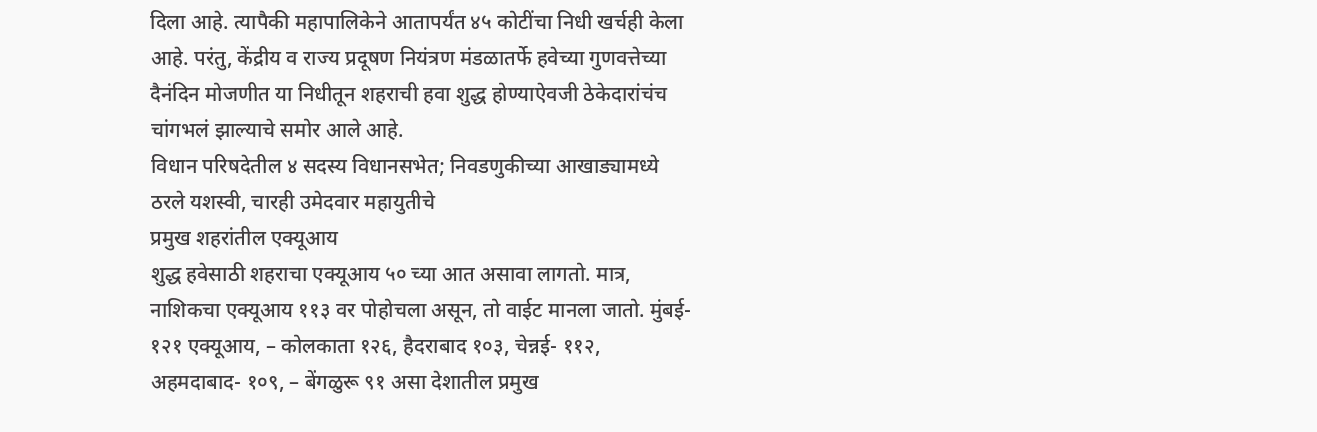दिला आहे. त्यापैकी महापालिकेने आतापर्यंत ४५ कोटींचा निधी खर्चही केला आहे. परंतु, केंद्रीय व राज्य प्रदूषण नियंत्रण मंडळातर्फे हवेच्या गुणवत्तेच्या दैनंदिन मोजणीत या निधीतून शहराची हवा शुद्ध होण्याऐवजी ठेकेदारांचंच चांगभलं झाल्याचे समोर आले आहे.
विधान परिषदेतील ४ सदस्य विधानसभेत; निवडणुकीच्या आखाड्यामध्ये ठरले यशस्वी, चारही उमेदवार महायुतीचे
प्रमुख शहरांतील एक्यूआय
शुद्ध हवेसाठी शहराचा एक्यूआय ५० च्या आत असावा लागतो. मात्र, नाशिकचा एक्यूआय ११३ वर पोहोचला असून, तो वाईट मानला जातो. मुंबई- १२१ एक्यूआय, – कोलकाता १२६, हैदराबाद १०३, चेन्नई- ११२, अहमदाबाद- १०९, – बेंगळुरू ९१ असा देशातील प्रमुख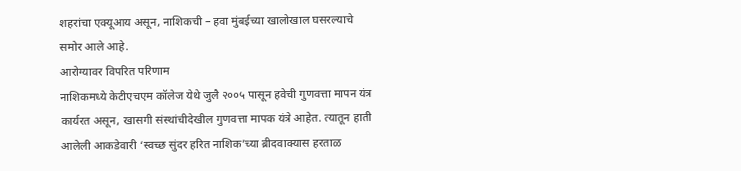शहरांचा एक्यूआय असून, नाशिकची – हवा मुंबईच्या खालोखाल घसरल्याचे समोर आले आहे.
आरोग्यावर विपरित परिणाम
नाशिकमध्ये केटीएचएम कॉलेज येथे जुलै २००५ पासून हवेची गुणवत्ता मापन यंत्र कार्यरत असून, खासगी संस्थांचीदेखील गुणवत्ता मापक यंत्रे आहेत. त्यातून हाती आलेली आकडेवारी ‘स्वच्छ सुंदर हरित नाशिक’च्या ब्रीदवाक्यास हरताळ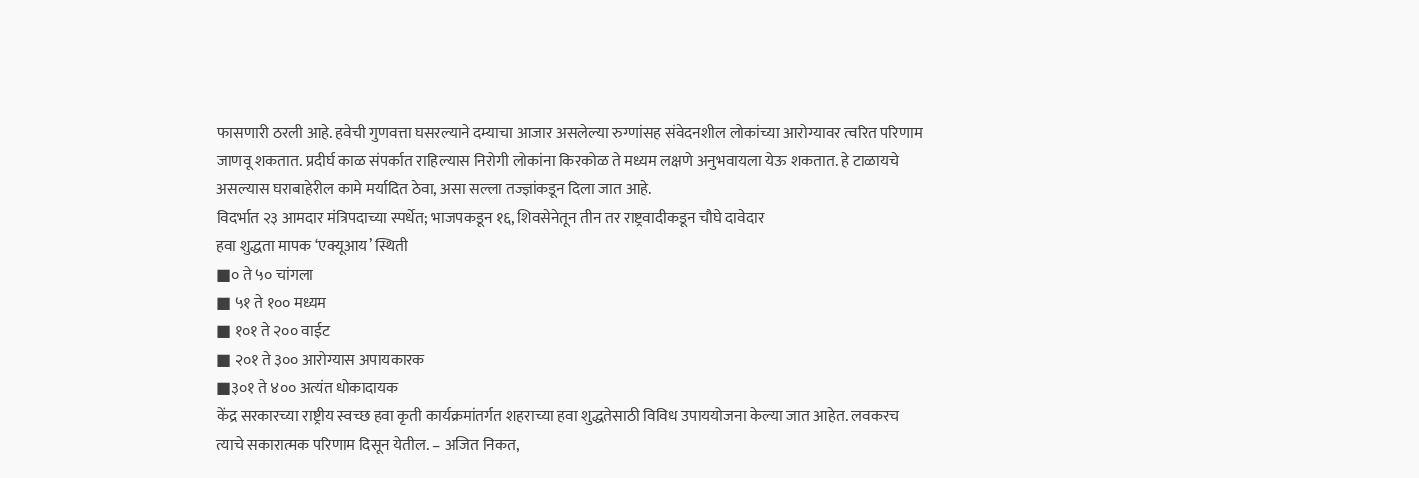फासणारी ठरली आहे. हवेची गुणवत्ता घसरल्याने दम्याचा आजार असलेल्या रुग्णांसह संवेदनशील लोकांच्या आरोग्यावर त्वरित परिणाम जाणवू शकतात. प्रदीर्घ काळ संपर्कात राहिल्यास निरोगी लोकांना किरकोळ ते मध्यम लक्षणे अनुभवायला येऊ शकतात. हे टाळायचे असल्यास घराबाहेरील कामे मर्यादित ठेवा, असा सल्ला तज्ज्ञांकडून दिला जात आहे.
विदर्भात २३ आमदार मंत्रिपदाच्या स्पर्धेत; भाजपकडून १६, शिवसेनेतून तीन तर राष्ट्रवादीकडून चौघे दावेदार
हवा शुद्धता मापक ‘एक्यूआय’ स्थिती
■० ते ५० चांगला
■ ५१ ते १०० मध्यम
■ १०१ ते २०० वाईट
■ २०१ ते ३०० आरोग्यास अपायकारक
■३०१ ते ४०० अत्यंत धोकादायक
केंद्र सरकारच्या राष्ट्रीय स्वच्छ हवा कृती कार्यक्रमांतर्गत शहराच्या हवा शुद्धतेसाठी विविध उपाययोजना केल्या जात आहेत. लवकरच त्याचे सकारात्मक परिणाम दिसून येतील. – अजित निकत,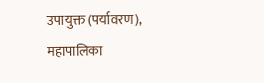उपायुक्त (पर्यावरण), महापालिका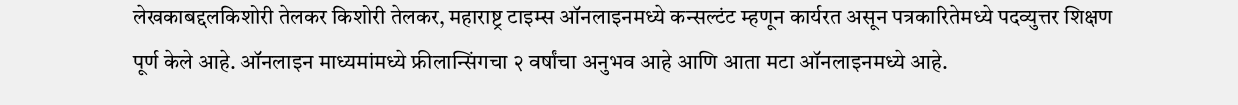लेखकाबद्दलकिशोरी तेलकर किशोरी तेलकर, महाराष्ट्र टाइम्स ऑनलाइनमध्ये कन्सल्टंट म्हणून कार्यरत असून पत्रकारितेमध्ये पदव्युत्तर शिक्षण पूर्ण केले आहे. ऑनलाइन माध्यमांमध्ये फ्रीलान्सिंगचा २ वर्षांचा अनुभव आहे आणि आता मटा ऑनलाइनमध्ये आहे.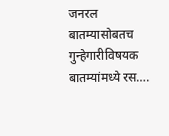जनरल बातम्यासोबतच गुन्हेगारीविषयक बातम्यांमध्ये रस….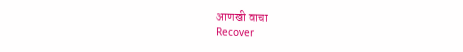आणखी वाचा
Recover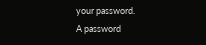your password.
A password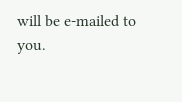will be e-mailed to you.